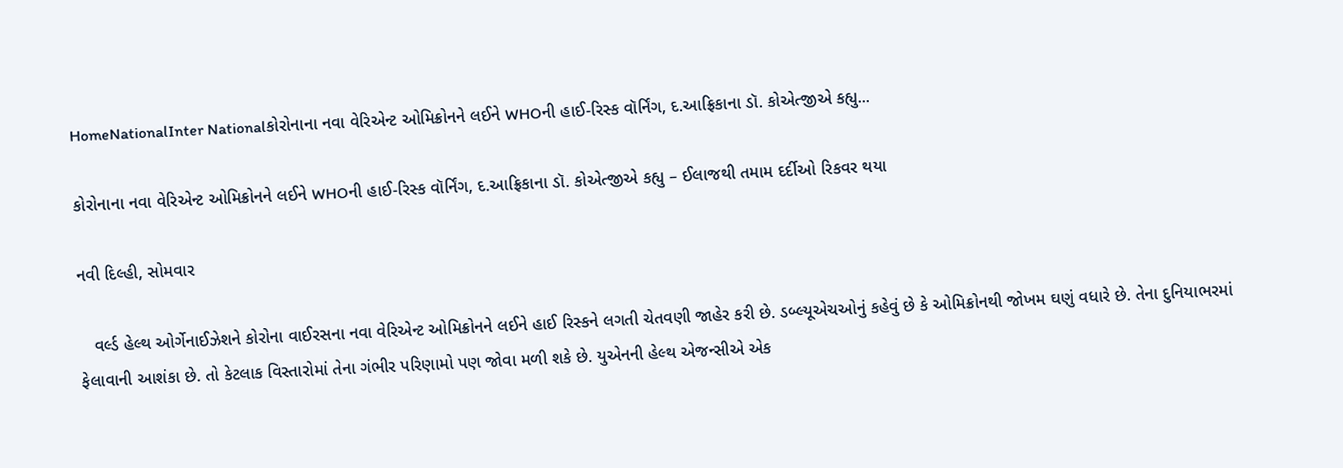HomeNationalInter Nationalકોરોનાના નવા વેરિએન્ટ ઓમિક્રોનને લઈને WHOની હાઈ-રિસ્ક વૉર્નિંગ, દ.આફ્રિકાના ડૉ. કોએત્જીએ કહ્યુ...

કોરોનાના નવા વેરિએન્ટ ઓમિક્રોનને લઈને WHOની હાઈ-રિસ્ક વૉર્નિંગ, દ.આફ્રિકાના ડૉ. કોએત્જીએ કહ્યુ – ઈલાજથી તમામ દર્દીઓ રિકવર થયા

નવી દિલ્હી, સોમવાર

   વર્લ્ડ હેલ્થ ઓર્ગેનાઈઝેશને કોરોના વાઈરસના નવા વેરિએન્ટ ઓમિક્રોનને લઈને હાઈ રિસ્કને લગતી ચેતવણી જાહેર કરી છે. ડબ્લ્યૂએચઓનું કહેવું છે કે ઓમિક્રોનથી જોખમ ઘણું વધારે છે. તેના દુનિયાભરમાં ફેલાવાની આશંકા છે. તો કેટલાક વિસ્તારોમાં તેના ગંભીર પરિણામો પણ જોવા મળી શકે છે. યુએનની હેલ્થ એજન્સીએ એક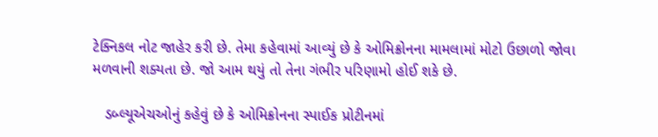ટેક્નિકલ નોટ જાહેર કરી છે. તેમા કહેવામાં આવ્યું છે કે ઓમિક્રોનના મામલામાં મોટો ઉછાળો જોવા મળવાની શક્યતા છે. જો આમ થયું તો તેના ગંભીર પરિણામો હોઈ શકે છે.

   ડબ્લ્યૂએચઓનું કહેવું છે કે ઓમિક્રોનના સ્પાઈક પ્રોટીનમાં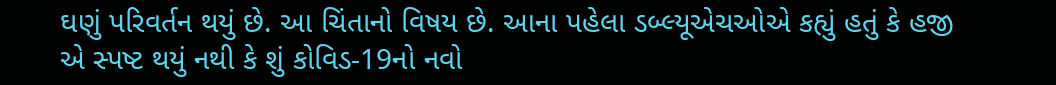ઘણું પરિવર્તન થયું છે. આ ચિંતાનો વિષય છે. આના પહેલા ડબ્લ્યૂએચઓએ કહ્યું હતું કે હજી એ સ્પષ્ટ થયું નથી કે શું કોવિડ-19નો નવો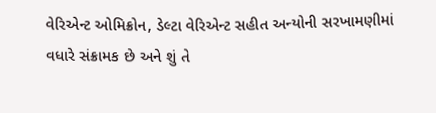વેરિએન્ટ ઓમિક્રોન, ડેલ્ટા વેરિએન્ટ સહીત અન્યોની સરખામણીમાં વધારે સંક્રામક છે અને શું તે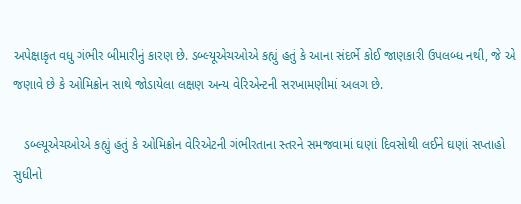અપેક્ષાકૃત વધુ ગંભીર બીમારીનું કારણ છે. ડબ્લ્યૂએચઓએ કહ્યું હતું કે આના સંદર્ભે કોઈ જાણકારી ઉપલબ્ધ નથી, જે એ જણાવે છે કે ઓમિક્રોન સાથે જોડાયેલા લક્ષણ અન્ય વેરિએન્ટની સરખામણીમાં અલગ છે.

   ડબ્લ્યૂએચઓએ કહ્યું હતું કે ઓમિક્રોન વેરિએટની ગંભીરતાના સ્તરને સમજવામાં ઘણાં દિવસોથી લઈને ઘણાં સપ્તાહો સુધીનો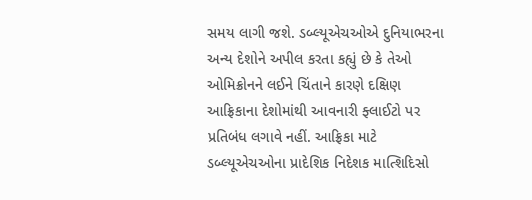સમય લાગી જશે. ડબ્લ્યૂએચઓએ દુનિયાભરના અન્ય દેશોને અપીલ કરતા કહ્યું છે કે તેઓ ઓમિક્રોનને લઈને ચિંતાને કારણે દક્ષિણ આફ્રિકાના દેશોમાંથી આવનારી ફ્લાઈટો પર પ્રતિબંધ લગાવે નહીં. આફ્રિકા માટે ડબ્લ્યૂએચઓના પ્રાદેશિક નિદેશક માત્શિદિસો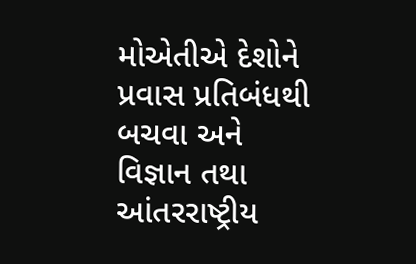મોએતીએ દેશોને પ્રવાસ પ્રતિબંધથી બચવા અને વિજ્ઞાન તથા આંતરરાષ્ટ્રીય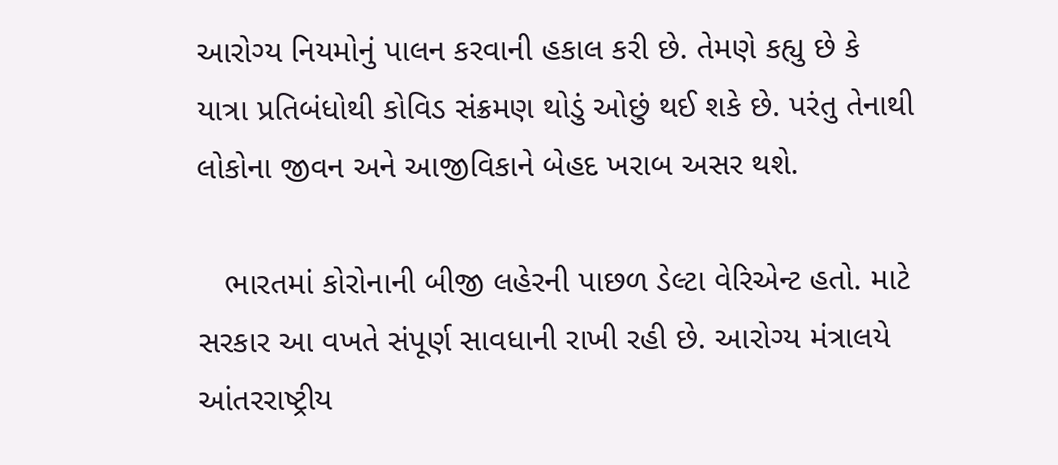આરોગ્ય નિયમોનું પાલન કરવાની હકાલ કરી છે. તેમણે કહ્યુ છે કે યાત્રા પ્રતિબંધોથી કોવિડ સંક્રમણ થોડું ઓછું થઈ શકે છે. પરંતુ તેનાથી લોકોના જીવન અને આજીવિકાને બેહદ ખરાબ અસર થશે.

   ભારતમાં કોરોનાની બીજી લહેરની પાછળ ડેલ્ટા વેરિએન્ટ હતો. માટે સરકાર આ વખતે સંપૂર્ણ સાવધાની રાખી રહી છે. આરોગ્ય મંત્રાલયે આંતરરાષ્ટ્રીય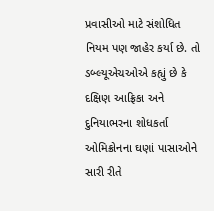પ્રવાસીઓ માટે સંશોધિત નિયમ પણ જાહેર કર્યા છે. તો ડબ્લ્યૂએચઓએ કહ્યું છે કે દક્ષિણ આફ્રિકા અને દુનિયાભરના શોધકર્તા ઓમિક્રોનના ઘણાં પાસાઓને સારી રીતે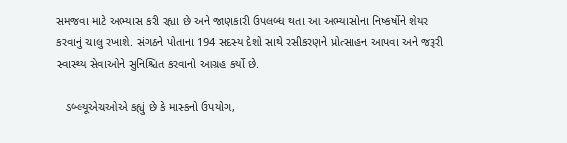સમજવા માટે અભ્યાસ કરી રહ્યા છે અને જાણકારી ઉપલબ્ધ થતા આ અભ્યાસોના નિષ્કર્ષોને શેયર કરવાનું ચાલુ રખાશે. સંગઠને પોતાના 194 સદસ્ય દેશો સાથે રસીકરણને પ્રોત્સાહન આપવા અને જરૂરી સ્વાસ્થ્ય સેવાઓને સુનિશ્ચિત કરવાનો આગ્રહ કર્યો છે.

   ડબ્લ્યૂએચઓએ કહ્યું છે કે માસ્કનો ઉપયોગ,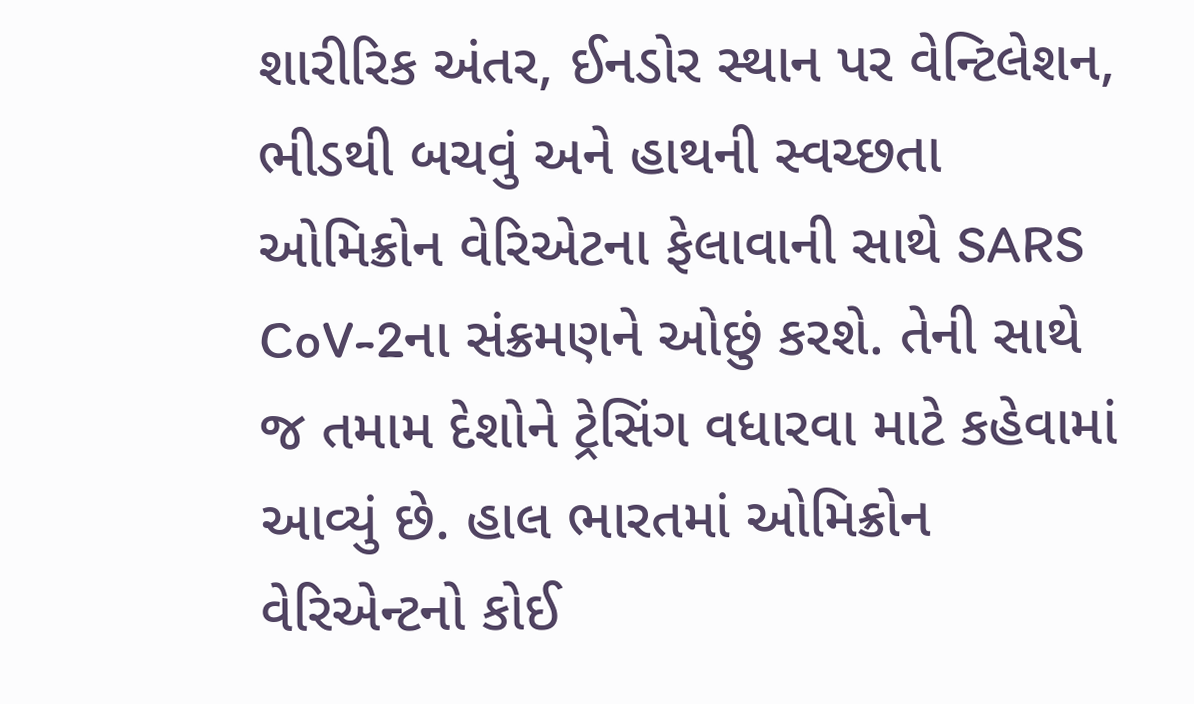શારીરિક અંતર, ઈનડોર સ્થાન પર વેન્ટિલેશન, ભીડથી બચવું અને હાથની સ્વચ્છતા ઓમિક્રોન વેરિએટના ફેલાવાની સાથે SARS CoV-2ના સંક્રમણને ઓછું કરશે. તેની સાથે જ તમામ દેશોને ટ્રેસિંગ વધારવા માટે કહેવામાં આવ્યું છે. હાલ ભારતમાં ઓમિક્રોન વેરિએન્ટનો કોઈ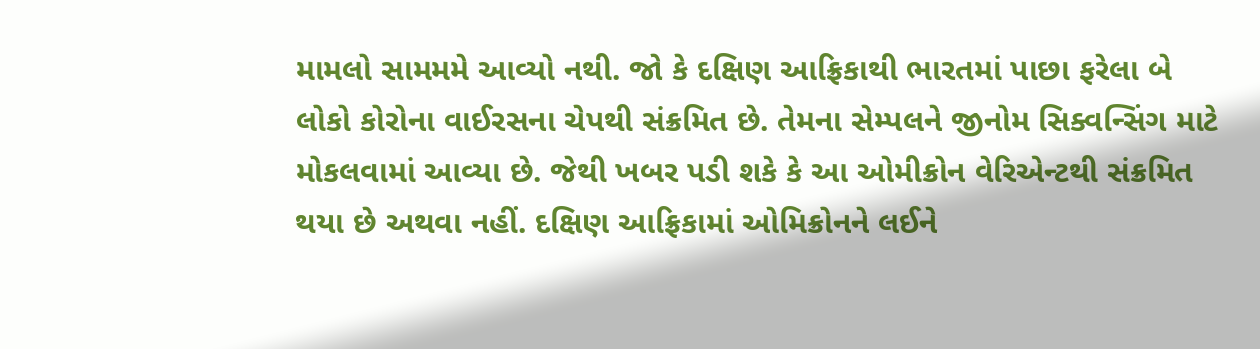મામલો સામમમે આવ્યો નથી. જો કે દક્ષિણ આફ્રિકાથી ભારતમાં પાછા ફરેલા બે લોકો કોરોના વાઈરસના ચેપથી સંક્રમિત છે. તેમના સેમ્પલને જીનોમ સિક્વન્સિંગ માટે મોકલવામાં આવ્યા છે. જેથી ખબર પડી શકે કે આ ઓમીક્રોન વેરિએન્ટથી સંક્રમિત થયા છે અથવા નહીં. દક્ષિણ આફ્રિકામાં ઓમિક્રોનને લઈને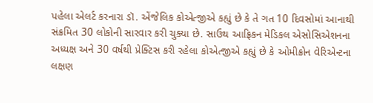પહેલા એલર્ટ કરનારા ડૉ. એંજેલિક કોએત્જીએ કહ્યું છે કે તે ગત 10 દિવસોમાં આનાથી સંક્રમિત 30 લોકોની સારવાર કરી ચુક્યા છે. સાઉથ આફ્રિકન મેડિકલ એસોસિએશનના અધ્યક્ષ અને 30 વર્ષથી પ્રેક્ટિસ કરી રહેલા કોએત્જીએ કહ્યું છે કે ઓમીક્રોન વેરિએન્ટના લક્ષણ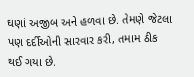ઘણાં અજીબ અને હળવા છે. તેમણે જેટલા પણ દર્દીઓની સારવાર કરી, તમામ ઠીક થઈ ગયા છે.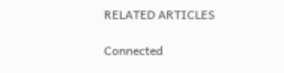RELATED ARTICLES

Connected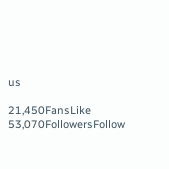us

21,450FansLike
53,070FollowersFollow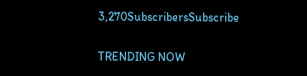3,270SubscribersSubscribe

TRENDING NOW